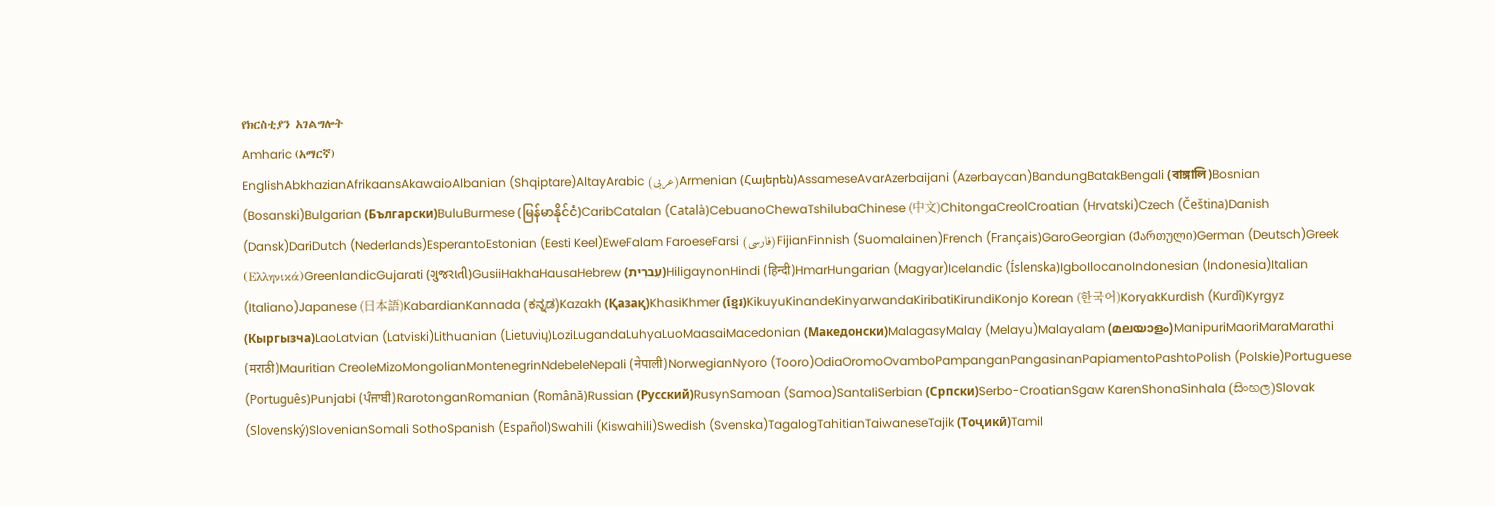የክርስቲያን አገልግሎት
Amharic (አማርኛ)
EnglishAbkhazianAfrikaansAkawaioAlbanian (Shqiptare)AltayArabic (عربى)Armenian (Հայերեն)AssameseAvarAzerbaijani (Azərbaycan)BandungBatakBengali (বাঙ্গালি)Bosnian (Bosanski)Bulgarian (Български)BuluBurmese (မြန်မာနိုင်ငံ)CaribCatalan (Català)CebuanoChewaTshilubaChinese (中文)ChitongaCreolCroatian (Hrvatski)Czech (Čeština)Danish (Dansk)DariDutch (Nederlands)EsperantoEstonian (Eesti Keel)EweFalam FaroeseFarsi (فارسی)FijianFinnish (Suomalainen)French (Français)GaroGeorgian (Ქართული)German (Deutsch)Greek (Ελληνικά)GreenlandicGujarati (ગુજરાતી)GusiiHakhaHausaHebrew (עִברִית)HiligaynonHindi (हिन्दी)HmarHungarian (Magyar)Icelandic (Íslenska)IgboIlocanoIndonesian (Indonesia)Italian (Italiano)Japanese (日本語)KabardianKannada (ಕನ್ನಡ)Kazakh (Қазақ)KhasiKhmer (ខ្មែរ)KikuyuKinandeKinyarwandaKiribatiKirundiKonjo Korean (한국어)KoryakKurdish (Kurdî)Kyrgyz (Кыргызча)LaoLatvian (Latviski)Lithuanian (Lietuvių)LoziLugandaLuhyaLuoMaasaiMacedonian (Македонски)MalagasyMalay (Melayu)Malayalam (മലയാളം)ManipuriMaoriMaraMarathi (मराठी)Mauritian CreoleMizoMongolianMontenegrinNdebeleNepali (नेपाली)NorwegianNyoro (Tooro)OdiaOromoOvamboPampanganPangasinanPapiamentoPashtoPolish (Polskie)Portuguese (Português)Punjabi (ਪੰਜਾਬੀ)RarotonganRomanian (Română)Russian (Русский)RusynSamoan (Samoa)SantaliSerbian (Српски)Serbo-CroatianSgaw KarenShonaSinhala (සිංහල)Slovak (Slovenský)SlovenianSomali SothoSpanish (Español)Swahili (Kiswahili)Swedish (Svenska)TagalogTahitianTaiwaneseTajik (Тоҷикӣ)Tamil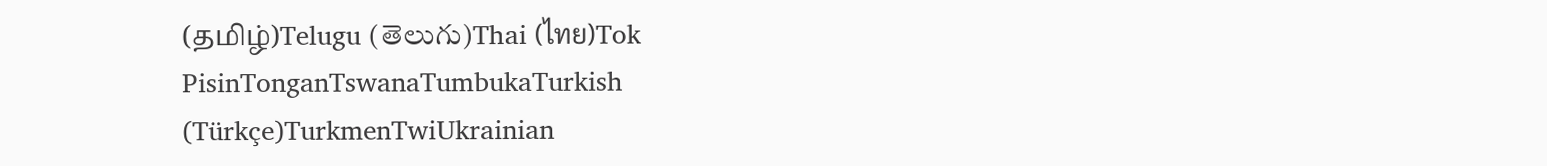(தமிழ்)Telugu (తెలుగు)Thai (ไทย)Tok PisinTonganTswanaTumbukaTurkish (Türkçe)TurkmenTwiUkrainian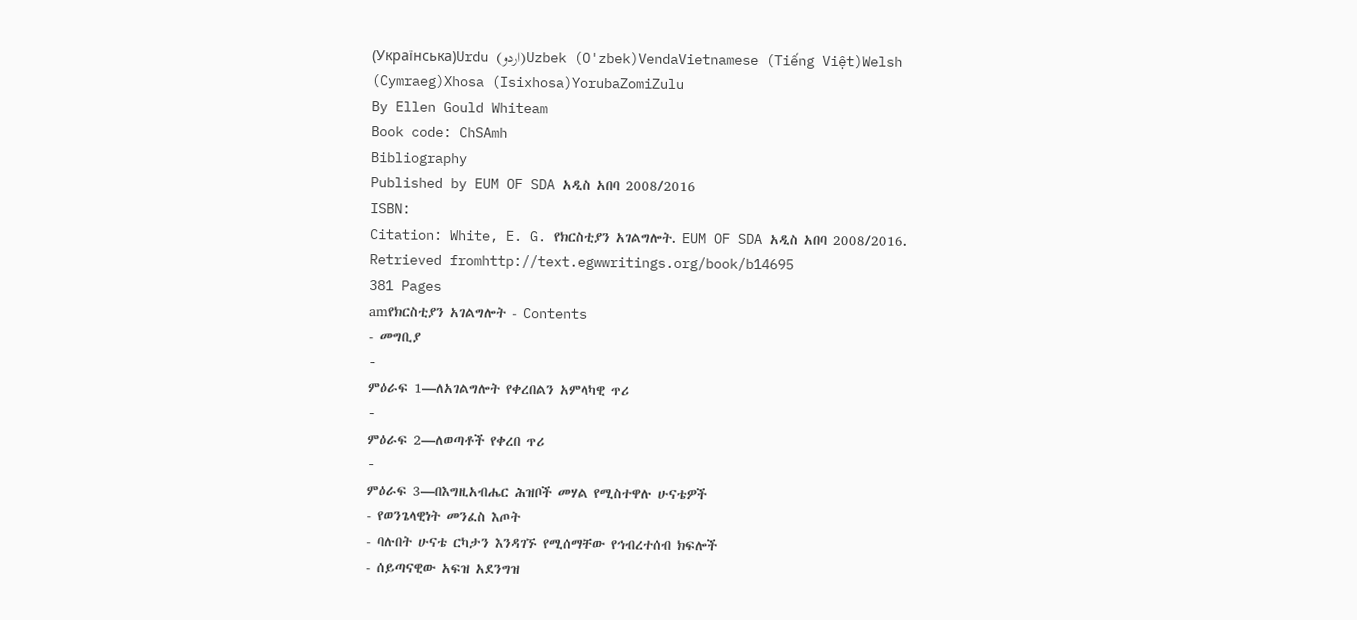(Українська)Urdu (اردو)Uzbek (O'zbek)VendaVietnamese (Tiếng Việt)Welsh (Cymraeg)Xhosa (Isixhosa)YorubaZomiZulu
By Ellen Gould Whiteam
Book code: ChSAmh
Bibliography
Published by EUM OF SDA አዲስ አበባ 2008/2016
ISBN:
Citation: White, E. G. የክርስቲያን አገልግሎት. EUM OF SDA አዲስ አበባ 2008/2016.
Retrieved fromhttp://text.egwwritings.org/book/b14695
381 Pages
amየክርስቲያን አገልግሎት - Contents
- መግቢያ
-
ምዕራፍ 1—ለአገልግሎት የቀረበልን አምላካዊ ጥሪ
-
ምዕራፍ 2—ለወጣቶች የቀረበ ጥሪ
-
ምዕራፍ 3—በእግዚአብሔር ሕዝቦች መሃል የሚስተዋሉ ሁናቴዎች
- የወንጌላዊነት መንፈስ እጦት
- ባሉበት ሁናቴ ርካታን እንዳገኙ የሚሰማቸው የኅብረተሰብ ክፍሎች
- ሰይጣናዊው አፍዝ አደንግዝ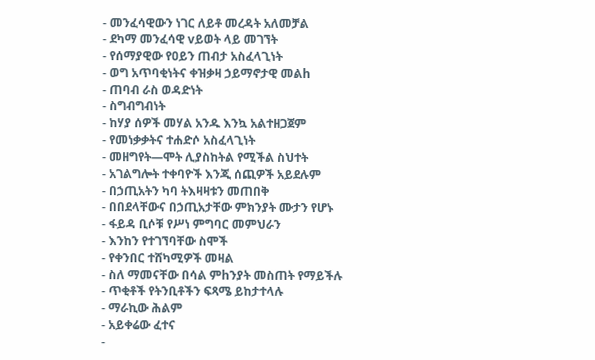- መንፈሳዊውን ነገር ለይቶ መረዳት አለመቻል
- ደካማ መንፈሳዊ vይወት ላይ መገኘት
- የሰማያዊው የዐይን ጠብታ አስፈላጊነት
- ወግ አጥባቂነትና ቀዝቃዛ ኃይማኖታዊ መልh
- ጠባብ ራስ ወዳድነት
- ስግብግብነት
- ከሃያ ሰዎች መሃል አንዱ እንኳ አልተዘጋጀም
- የመነቃቃትና ተሐድሶ አስፈላጊነት
- መዘግየት—ሞት ሊያስከትል የሚችል ስህተት
- አገልግሎት ተቀባዮች እንጂ ሰጪዎች አይደሉም
- በኃጢአትን ካባ ትእዛዛቱን መጠበቅ
- በበደላቸውና በኃጢአታቸው ምክንያት ሙታን የሆኑ
- ፋይዳ ቢሶቹ የሥነ ምግባር መምህራን
- እንከን የተገኘባቸው ስሞች
- የቀንበር ተሸካሚዎች መዛል
- ስለ ማመናቸው በሳል ምhንያት መስጠት የማይችሉ
- ጥቂቶች የትንቢቶችን ፍጻሜ ይከታተላሉ
- ማራኪው ሕልም
- አይቀሬው ፈተና
-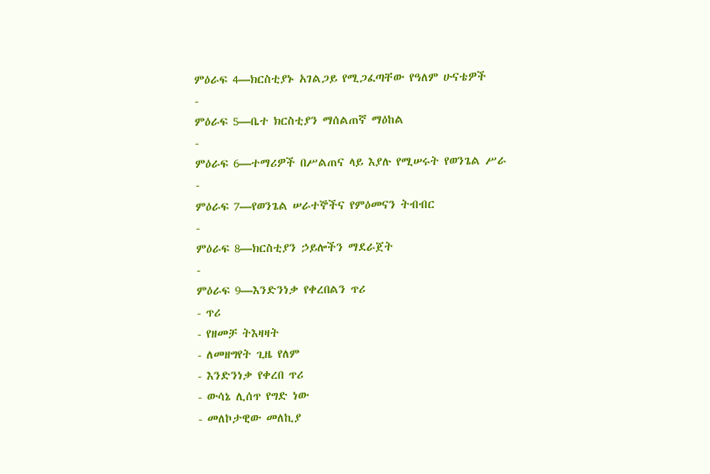ምዕራፍ 4—ክርስቲያኑ አገልጋይ የሚጋፈጣቸው የዓለም ሁናቴዎች
-
ምዕራፍ 5—ቤተ ክርስቲያን ማሰልጠኛ ማዕከል
-
ምዕራፍ 6—ተማሪዎች በሥልጠና ላይ እያሉ የሚሠሩት የወንጌል ሥራ
-
ምዕራፍ 7—የወንጌል ሠራተኞችና የምዕመናን ትብብር
-
ምዕራፍ 8—ክርስቲያን ኃይሎችን ማደራጀት
-
ምዕራፍ 9—እንድንነቃ የቀረበልን ጥሪ
- ጥሪ
- የዘመቻ ትእዛዛት
- ለመዘግየት ጊዜ የለም
- እንድንነቃ የቀረበ ጥሪ
- ውሳኔ ሊሰጥ የግድ ነው
- መለኮታዊው መለኪያ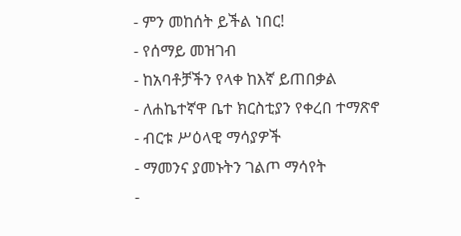- ምን መከሰት ይችል ነበር!
- የሰማይ መዝገብ
- ከአባቶቻችን የላቀ ከእኛ ይጠበቃል
- ለሐኬተኛዋ ቤተ ክርስቲያን የቀረበ ተማጽኖ
- ብርቱ ሥዕላዊ ማሳያዎች
- ማመንና ያመኑትን ገልጦ ማሳየት
-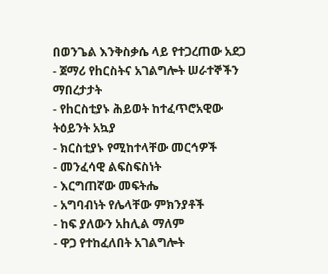በወንጌል እንቅስቃሴ ላይ የተጋረጠው አደጋ
- ጀማሪ የhርስትና አገልግሎት ሠራተኞችን ማበረታታት
- የhርስቲያኑ ሕይወት ከተፈጥሮአዊው ትዕይንት አኳያ
- ክርስቲያኑ የሚከተላቸው መርኅዎች
- መንፈሳዊ ልፍስፍስነት
- እርግጠኛው መፍትሔ
- አግባብነት የሌላቸው ምክንያቶች
- ከፍ ያለውን አhሊል ማለም
- ዋጋ የተከፈለበት አገልግሎት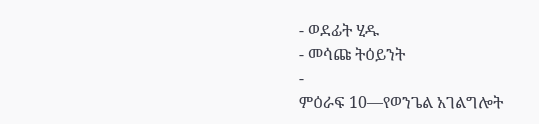- ወደፊት ሂዱ
- መሳጩ ትዕይንት
-
ምዕራፍ 10—የወንጌል አገልግሎት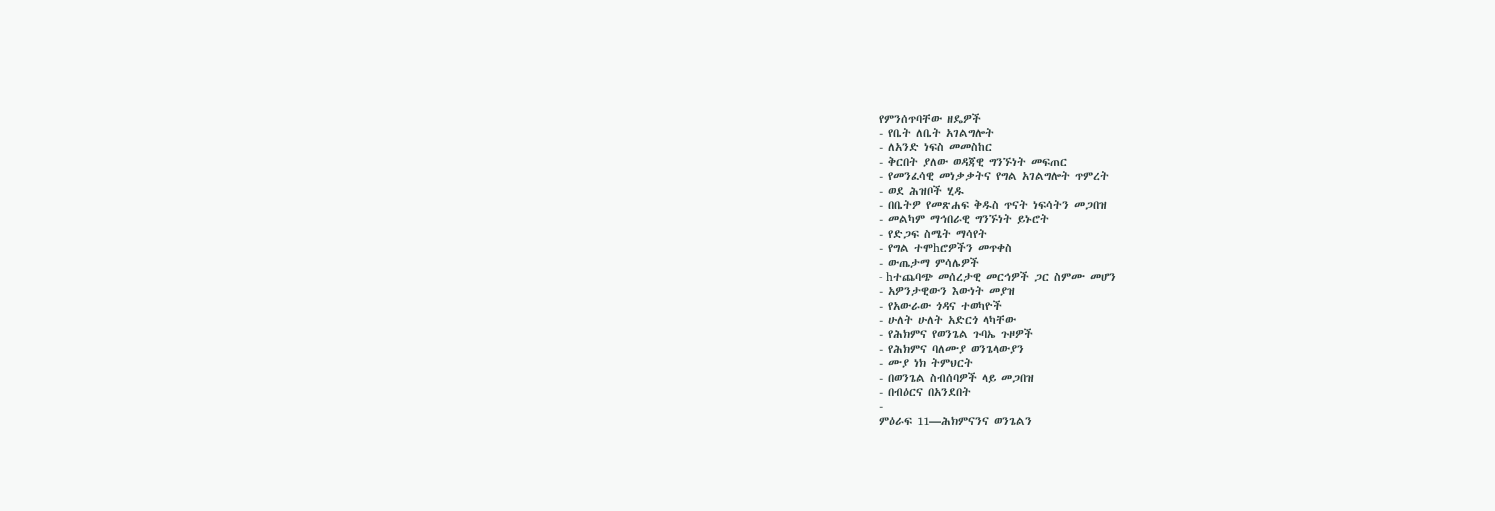የምንሰጥባቸው ዘዴዎች
- የቤት ለቤት አገልግሎት
- ለአንድ ነፍስ መመስከር
- ቅርበት ያለው ወዳጃዊ ግንኙነት መፍጠር
- የመንፈሳዊ መነቃቃትና የግል አገልግሎት ጥምረት
- ወደ ሕዝቦች ሂዱ
- በቤትዎ የመጽሐፍ ቅዱስ ጥናት ነፍሳትን መጋበዝ
- መልካም ማኅበራዊ ግንኙነት ይኑሮት
- የድጋፍ ስሜት ማሳየት
- የግል ተሞhሮዎችን መጥቀስ
- ውጤታማ ምሳሌዎች
- hተጨባጭ መሰረታዊ መርኅዎች ጋር ስምሙ መሆን
- አዎንታዊውን እውነት መያዝ
- የአውራው ጎዳና ተወካዮች
- ሁለት ሁለት አድርጎ ላካቸው
- የሕክምና የወንጌል ጉባኤ ጉዞዎች
- የሕክምና ባለሙያ ወንጌላውያን
- ሙያ ነክ ትምህርት
- በወንጌል ስብሰባዎች ላይ መጋበዝ
- በብዕርና በአንደበት
-
ምዕራፍ 11—ሕክምናንና ወንጌልን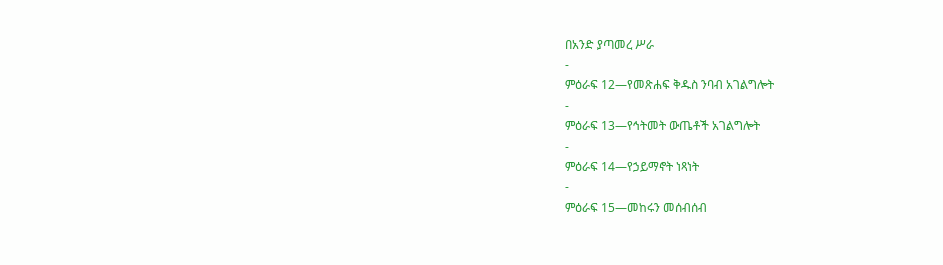በአንድ ያጣመረ ሥራ
-
ምዕራፍ 12—የመጽሐፍ ቅዱስ ንባብ አገልግሎት
-
ምዕራፍ 13—የኅትመት ውጤቶች አገልግሎት
-
ምዕራፍ 14—የኃይማኖት ነጻነት
-
ምዕራፍ 15—መከሩን መሰብሰብ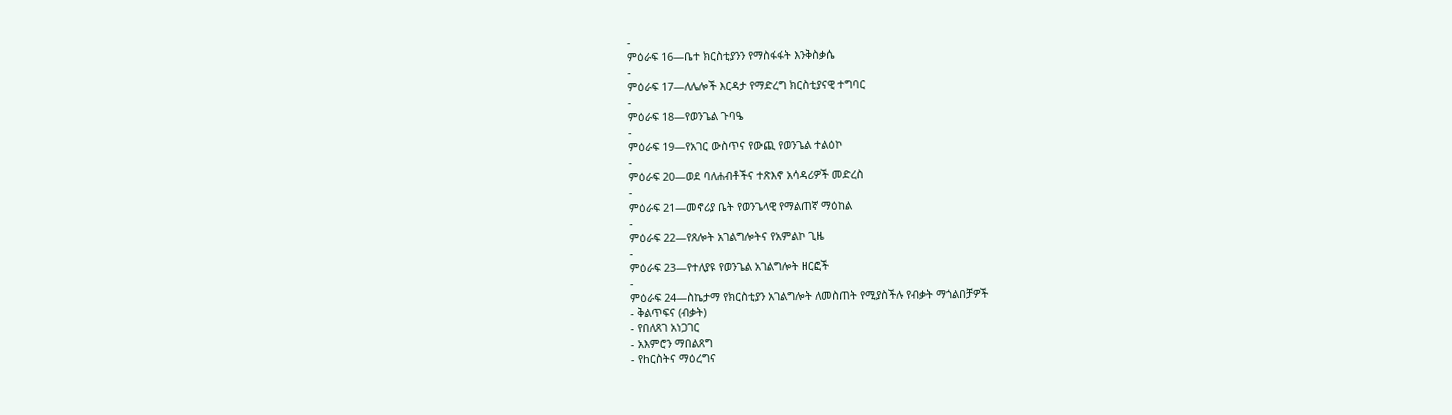-
ምዕራፍ 16—ቤተ ክርስቲያንን የማስፋፋት እንቅስቃሴ
-
ምዕራፍ 17—ለሌሎች እርዳታ የማድረግ ክርስቲያናዊ ተግባር
-
ምዕራፍ 18—የወንጌል ጉባዔ
-
ምዕራፍ 19—የአገር ውስጥና የውጪ የወንጌል ተልዕኮ
-
ምዕራፍ 20—ወደ ባለሐብቶችና ተጽእኖ አሳዳሪዎች መድረስ
-
ምዕራፍ 21—መኖሪያ ቤት የወንጌላዊ የማልጠኛ ማዕከል
-
ምዕራፍ 22—የጸሎት አገልግሎትና የአምልኮ ጊዜ
-
ምዕራፍ 23—የተለያዩ የወንጌል አገልግሎት ዘርፎች
-
ምዕራፍ 24—ስኬታማ የክርስቲያን አገልግሎት ለመስጠት የሚያስችሉ የብቃት ማጎልበቻዎች
- ቅልጥፍና (ብቃት)
- የበለጸገ አነጋገር
- አእምሮን ማበልጸግ
- የhርስትና ማዕረግና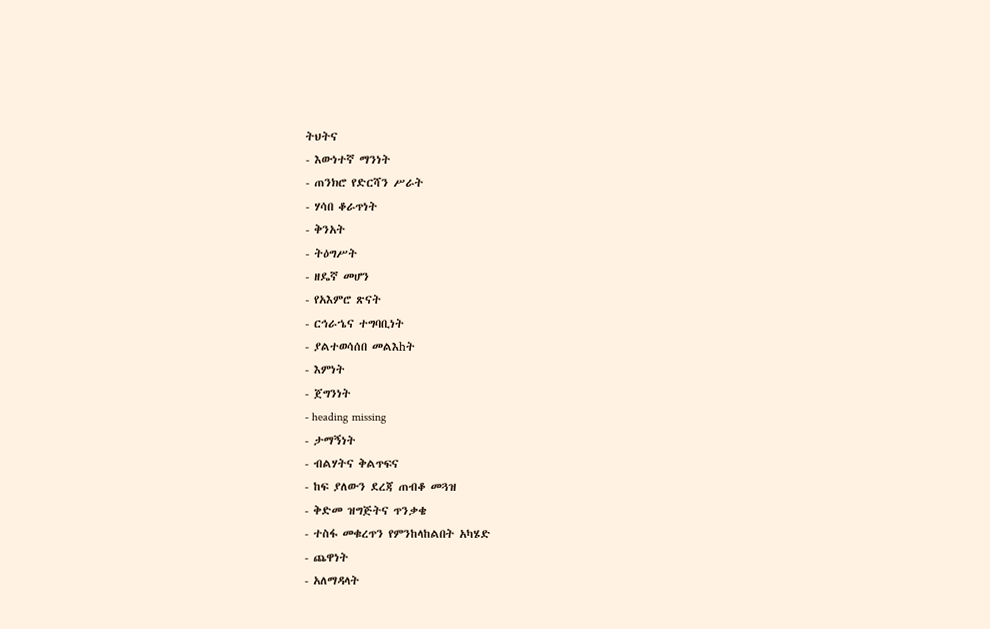ትህትና
- እውነተኛ ማንነት
- ጠንክሮ የድርሻን ሥራት
- ሃሳበ ቆራጥነት
- ቅንአት
- ትዕግሥት
- ዘዴኛ መሆን
- የአእምሮ ጽናት
- ርኅራኄና ተግባቢነት
- ያልተወሳሰበ መልእhት
- እምነት
- ጀግንነት
- heading missing
- ታማኝነት
- ብልሃትና ቅልጥፍና
- ከፍ ያለውን ደረጃ ጠብቆ መጓዝ
- ቅድመ ዝግጅትና ጥንቃቄ
- ተስፋ መቁረጥን የምንከላከልበት አካሄድ
- ጨዋነት
- አለማዳላት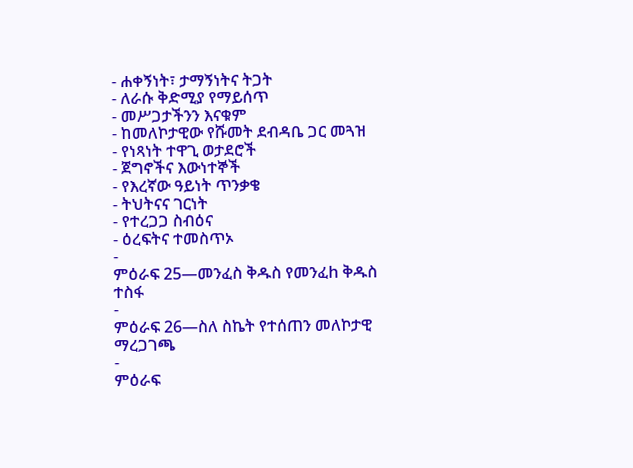- ሐቀኝነት፣ ታማኝነትና ትጋት
- ለራሱ ቅድሚያ የማይሰጥ
- መሥጋታችንን እናቁም
- ከመለኮታዊው የሹመት ደብዳቤ ጋር መጓዝ
- የነጻነት ተዋጊ ወታደሮች
- ጀግኖችና እውነተኞች
- የእረኛው ዓይነት ጥንቃቄ
- ትህትናና ገርነት
- የተረጋጋ ስብዕና
- ዕረፍትና ተመስጥኦ
-
ምዕራፍ 25—መንፈስ ቅዱስ የመንፈh ቅዱስ ተስፋ
-
ምዕራፍ 26—ስለ ስኬት የተሰጠን መለኮታዊ ማረጋገጫ
-
ምዕራፍ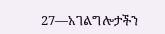27—አገልግሎታችን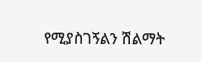የሚያስገኝልን ሽልማት